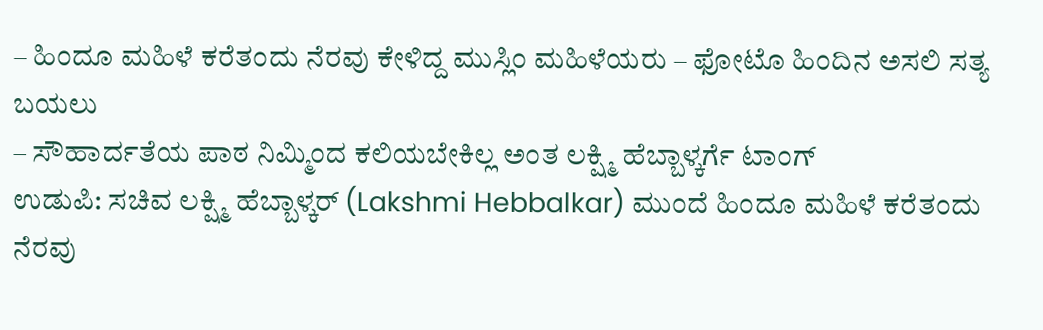– ಹಿಂದೂ ಮಹಿಳೆ ಕರೆತಂದು ನೆರವು ಕೇಳಿದ್ದ ಮುಸ್ಲಿಂ ಮಹಿಳೆಯರು – ಫೋಟೊ ಹಿಂದಿನ ಅಸಲಿ ಸತ್ಯ ಬಯಲು
– ಸೌಹಾರ್ದತೆಯ ಪಾಠ ನಿಮ್ಮಿಂದ ಕಲಿಯಬೇಕಿಲ್ಲ ಅಂತ ಲಕ್ಷ್ಮಿ ಹೆಬ್ಬಾಳ್ಕರ್ಗೆ ಟಾಂಗ್
ಉಡುಪಿ: ಸಚಿವ ಲಕ್ಷ್ಮಿ ಹೆಬ್ಬಾಳ್ಕರ್ (Lakshmi Hebbalkar) ಮುಂದೆ ಹಿಂದೂ ಮಹಿಳೆ ಕರೆತಂದು ನೆರವು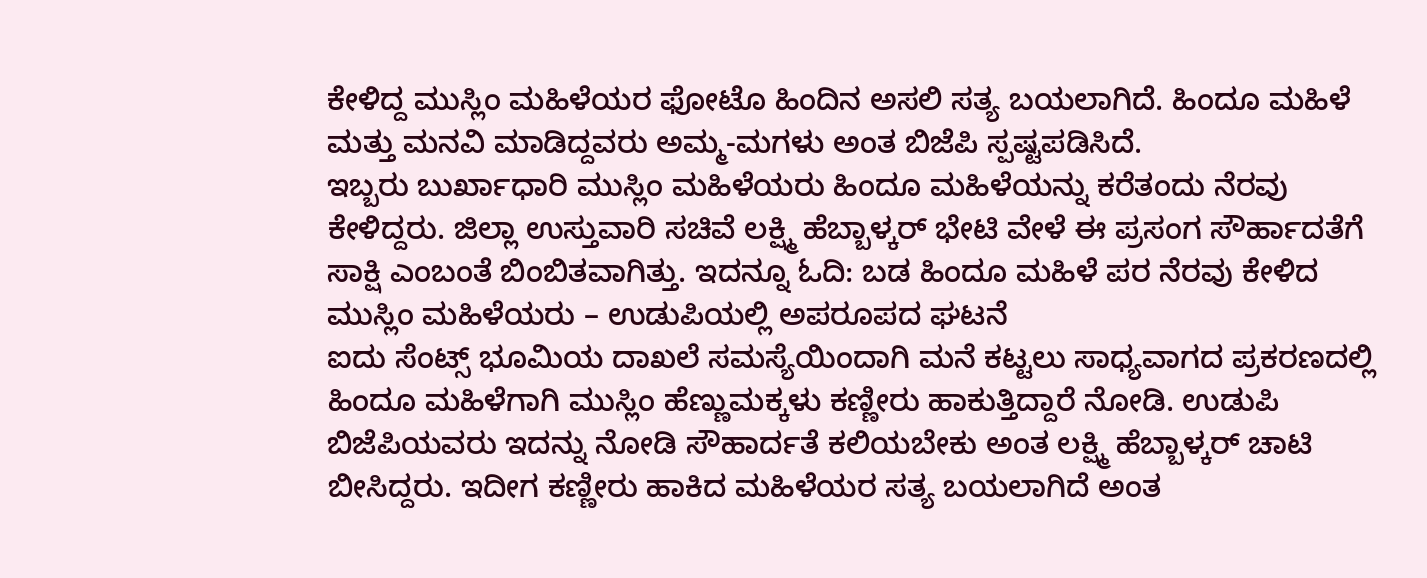ಕೇಳಿದ್ದ ಮುಸ್ಲಿಂ ಮಹಿಳೆಯರ ಫೋಟೊ ಹಿಂದಿನ ಅಸಲಿ ಸತ್ಯ ಬಯಲಾಗಿದೆ. ಹಿಂದೂ ಮಹಿಳೆ ಮತ್ತು ಮನವಿ ಮಾಡಿದ್ದವರು ಅಮ್ಮ-ಮಗಳು ಅಂತ ಬಿಜೆಪಿ ಸ್ಪಷ್ಟಪಡಿಸಿದೆ.
ಇಬ್ಬರು ಬುರ್ಖಾಧಾರಿ ಮುಸ್ಲಿಂ ಮಹಿಳೆಯರು ಹಿಂದೂ ಮಹಿಳೆಯನ್ನು ಕರೆತಂದು ನೆರವು ಕೇಳಿದ್ದರು. ಜಿಲ್ಲಾ ಉಸ್ತುವಾರಿ ಸಚಿವೆ ಲಕ್ಷ್ಮಿ ಹೆಬ್ಬಾಳ್ಕರ್ ಭೇಟಿ ವೇಳೆ ಈ ಪ್ರಸಂಗ ಸೌರ್ಹಾದತೆಗೆ ಸಾಕ್ಷಿ ಎಂಬಂತೆ ಬಿಂಬಿತವಾಗಿತ್ತು. ಇದನ್ನೂ ಓದಿ: ಬಡ ಹಿಂದೂ ಮಹಿಳೆ ಪರ ನೆರವು ಕೇಳಿದ ಮುಸ್ಲಿಂ ಮಹಿಳೆಯರು – ಉಡುಪಿಯಲ್ಲಿ ಅಪರೂಪದ ಘಟನೆ
ಐದು ಸೆಂಟ್ಸ್ ಭೂಮಿಯ ದಾಖಲೆ ಸಮಸ್ಯೆಯಿಂದಾಗಿ ಮನೆ ಕಟ್ಟಲು ಸಾಧ್ಯವಾಗದ ಪ್ರಕರಣದಲ್ಲಿ ಹಿಂದೂ ಮಹಿಳೆಗಾಗಿ ಮುಸ್ಲಿಂ ಹೆಣ್ಣುಮಕ್ಕಳು ಕಣ್ಣೀರು ಹಾಕುತ್ತಿದ್ದಾರೆ ನೋಡಿ. ಉಡುಪಿ ಬಿಜೆಪಿಯವರು ಇದನ್ನು ನೋಡಿ ಸೌಹಾರ್ದತೆ ಕಲಿಯಬೇಕು ಅಂತ ಲಕ್ಷ್ಮಿ ಹೆಬ್ಬಾಳ್ಕರ್ ಚಾಟಿ ಬೀಸಿದ್ದರು. ಇದೀಗ ಕಣ್ಣೀರು ಹಾಕಿದ ಮಹಿಳೆಯರ ಸತ್ಯ ಬಯಲಾಗಿದೆ ಅಂತ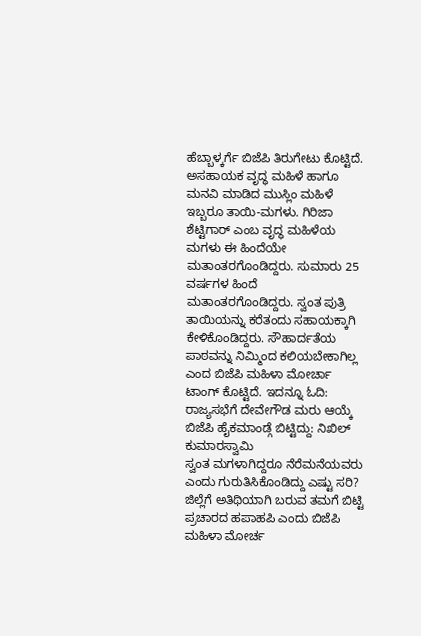ಹೆಬ್ಬಾಳ್ಕರ್ಗೆ ಬಿಜೆಪಿ ತಿರುಗೇಟು ಕೊಟ್ಟಿದೆ.
ಅಸಹಾಯಕ ವೃದ್ಧ ಮಹಿಳೆ ಹಾಗೂ ಮನವಿ ಮಾಡಿದ ಮುಸ್ಲಿಂ ಮಹಿಳೆ ಇಬ್ಬರೂ ತಾಯಿ-ಮಗಳು. ಗಿರಿಜಾ ಶೆಟ್ಟಿಗಾರ್ ಎಂಬ ವೃದ್ಧ ಮಹಿಳೆಯ ಮಗಳು ಈ ಹಿಂದೆಯೇ ಮತಾಂತರಗೊಂಡಿದ್ದರು. ಸುಮಾರು 25 ವರ್ಷಗಳ ಹಿಂದೆ ಮತಾಂತರಗೊಂಡಿದ್ದರು. ಸ್ವಂತ ಪುತ್ರಿ ತಾಯಿಯನ್ನು ಕರೆತಂದು ಸಹಾಯಕ್ಕಾಗಿ ಕೇಳಿಕೊಂಡಿದ್ದರು. ಸೌಹಾರ್ದತೆಯ ಪಾಠವನ್ನು ನಿಮ್ಮಿಂದ ಕಲಿಯಬೇಕಾಗಿಲ್ಲ ಎಂದ ಬಿಜೆಪಿ ಮಹಿಳಾ ಮೋರ್ಚಾ ಟಾಂಗ್ ಕೊಟ್ಟಿದೆ. ಇದನ್ನೂ ಓದಿ: ರಾಜ್ಯಸಭೆಗೆ ದೇವೇಗೌಡ ಮರು ಆಯ್ಕೆ ಬಿಜೆಪಿ ಹೈಕಮಾಂಡ್ಗೆ ಬಿಟ್ಟಿದ್ದು: ನಿಖಿಲ್ ಕುಮಾರಸ್ವಾಮಿ
ಸ್ವಂತ ಮಗಳಾಗಿದ್ದರೂ ನೆರೆಮನೆಯವರು ಎಂದು ಗುರುತಿಸಿಕೊಂಡಿದ್ದು ಎಷ್ಟು ಸರಿ? ಜಿಲ್ಲೆಗೆ ಅತಿಥಿಯಾಗಿ ಬರುವ ತಮಗೆ ಬಿಟ್ಟಿ ಪ್ರಚಾರದ ಹಪಾಹಪಿ ಎಂದು ಬಿಜೆಪಿ ಮಹಿಳಾ ಮೋರ್ಚ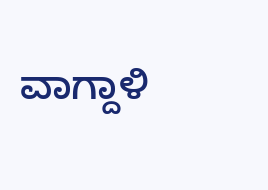ವಾಗ್ದಾಳಿ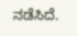ನಡೆಸಿದೆ.